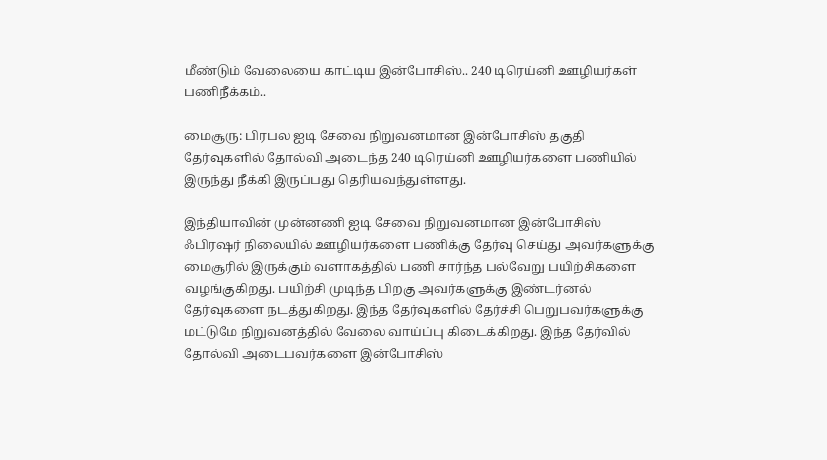மீண்டும் வேலையை காட்டிய இன்போசிஸ்.. 240 டிரெய்னி ஊழியர்கள் பணிநீக்கம்..

மைசூரு: பிரபல ஐடி சேவை நிறுவனமான இன்போசிஸ் தகுதி தேர்வுகளில் தோல்வி அடைந்த 240 டிரெய்னி ஊழியர்களை பணியில் இருந்து நீக்கி இருப்பது தெரியவந்துள்ளது.

இந்தியாவின் முன்னணி ஐடி சேவை நிறுவனமான இன்போசிஸ் ஃபிரஷர் நிலையில் ஊழியர்களை பணிக்கு தேர்வு செய்து அவர்களுக்கு மைசூரில் இருக்கும் வளாகத்தில் பணி சார்ந்த பல்வேறு பயிற்சிகளை வழங்குகிறது. பயிற்சி முடிந்த பிறகு அவர்களுக்கு இண்டர்னல் தேர்வுகளை நடத்துகிறது. இந்த தேர்வுகளில் தேர்ச்சி பெறுபவர்களுக்கு மட்டுமே நிறுவனத்தில் வேலை வாய்ப்பு கிடைக்கிறது. இந்த தேர்வில் தோல்வி அடைபவர்களை இன்போசிஸ்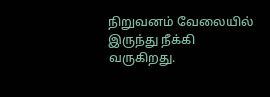நிறுவனம் வேலையில் இருந்து நீக்கி வருகிறது.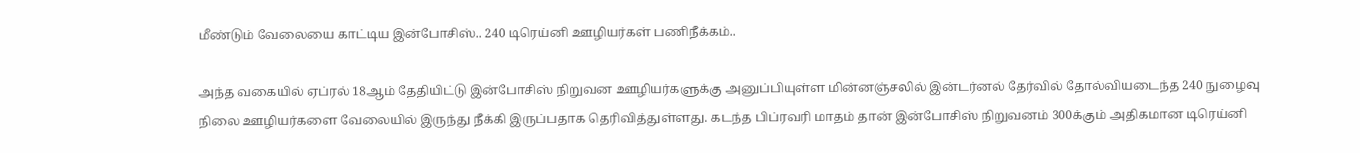மீண்டும் வேலையை காட்டிய இன்போசிஸ்.. 240 டிரெய்னி ஊழியர்கள் பணிநீக்கம்..

அந்த வகையில் ஏப்ரல் 18ஆம் தேதியிட்டு இன்போசிஸ் நிறுவன ஊழியர்களுக்கு அனுப்பியுள்ள மின்னஞ்சலில் இன்டர்னல் தேர்வில் தோல்வியடைந்த 240 நுழைவு நிலை ஊழியர்களை வேலையில் இருந்து நீக்கி இருப்பதாக தெரிவித்துள்ளது. கடந்த பிப்ரவரி மாதம் தான் இன்போசிஸ் நிறுவனம் 300க்கும் அதிகமான டிரெய்னி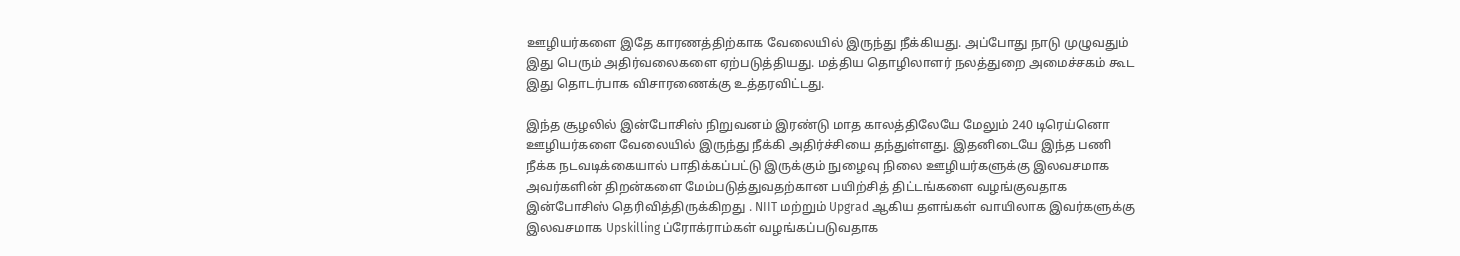ஊழியர்களை இதே காரணத்திற்காக வேலையில் இருந்து நீக்கியது. அப்போது நாடு முழுவதும் இது பெரும் அதிர்வலைகளை ஏற்படுத்தியது. மத்திய தொழிலாளர் நலத்துறை அமைச்சகம் கூட இது தொடர்பாக விசாரணைக்கு உத்தரவிட்டது.

இந்த சூழலில் இன்போசிஸ் நிறுவனம் இரண்டு மாத காலத்திலேயே மேலும் 240 டிரெய்னொ ஊழியர்களை வேலையில் இருந்து நீக்கி அதிர்ச்சியை தந்துள்ளது. இதனிடையே இந்த பணி நீக்க நடவடிக்கையால் பாதிக்கப்பட்டு இருக்கும் நுழைவு நிலை ஊழியர்களுக்கு இலவசமாக அவர்களின் திறன்களை மேம்படுத்துவதற்கான பயிற்சித் திட்டங்களை வழங்குவதாக இன்போசிஸ் தெரிவித்திருக்கிறது . NIIT மற்றும் Upgrad ஆகிய தளங்கள் வாயிலாக இவர்களுக்கு இலவசமாக Upskilling ப்ரோக்ராம்கள் வழங்கப்படுவதாக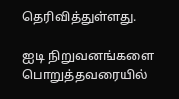தெரிவித்துள்ளது.

ஐடி நிறுவனங்களை பொறுத்தவரையில்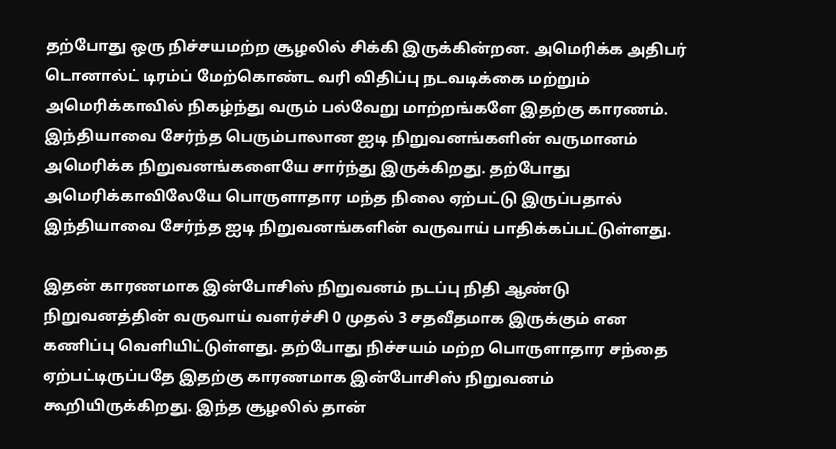தற்போது ஒரு நிச்சயமற்ற சூழலில் சிக்கி இருக்கின்றன. அமெரிக்க அதிபர் டொனால்ட் டிரம்ப் மேற்கொண்ட வரி விதிப்பு நடவடிக்கை மற்றும் அமெரிக்காவில் நிகழ்ந்து வரும் பல்வேறு மாற்றங்களே இதற்கு காரணம். இந்தியாவை சேர்ந்த பெரும்பாலான ஐடி நிறுவனங்களின் வருமானம் அமெரிக்க நிறுவனங்களையே சார்ந்து இருக்கிறது. தற்போது அமெரிக்காவிலேயே பொருளாதார மந்த நிலை ஏற்பட்டு இருப்பதால் இந்தியாவை சேர்ந்த ஐடி நிறுவனங்களின் வருவாய் பாதிக்கப்பட்டுள்ளது.

இதன் காரணமாக இன்போசிஸ் நிறுவனம் நடப்பு நிதி ஆண்டு நிறுவனத்தின் வருவாய் வளர்ச்சி 0 முதல் 3 சதவீதமாக இருக்கும் என கணிப்பு வெளியிட்டுள்ளது. தற்போது நிச்சயம் மற்ற பொருளாதார சந்தை ஏற்பட்டிருப்பதே இதற்கு காரணமாக இன்போசிஸ் நிறுவனம் கூறியிருக்கிறது. இந்த சூழலில் தான்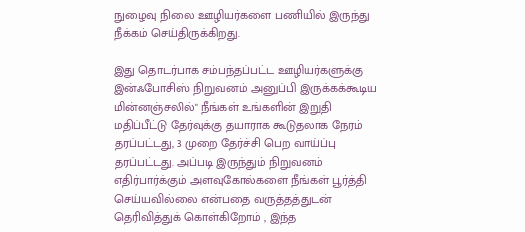நுழைவு நிலை ஊழியர்களை பணியில் இருந்து நீக்கம் செய்திருக்கிறது.

இது தொடர்பாக சம்பந்தப்பட்ட ஊழியர்களுக்கு இன்ஃபோசிஸ் நிறுவனம் அனுப்பி இருக்கக்கூடிய மின்னஞ்சலில்" நீங்கள் உங்களின் இறுதி மதிப்பீட்டு தேர்வுக்கு தயாராக கூடுதலாக நேரம் தரப்பட்டது, 3 முறை தேர்ச்சி பெற வாய்ப்பு தரப்பட்டது. அப்படி இருந்தும் நிறுவனம் எதிர்பார்க்கும் அளவுகோல்களை நீங்கள் பூர்த்தி செய்யவில்லை என்பதை வருத்தத்துடன் தெரிவித்துக் கொள்கிறோம் , இந்த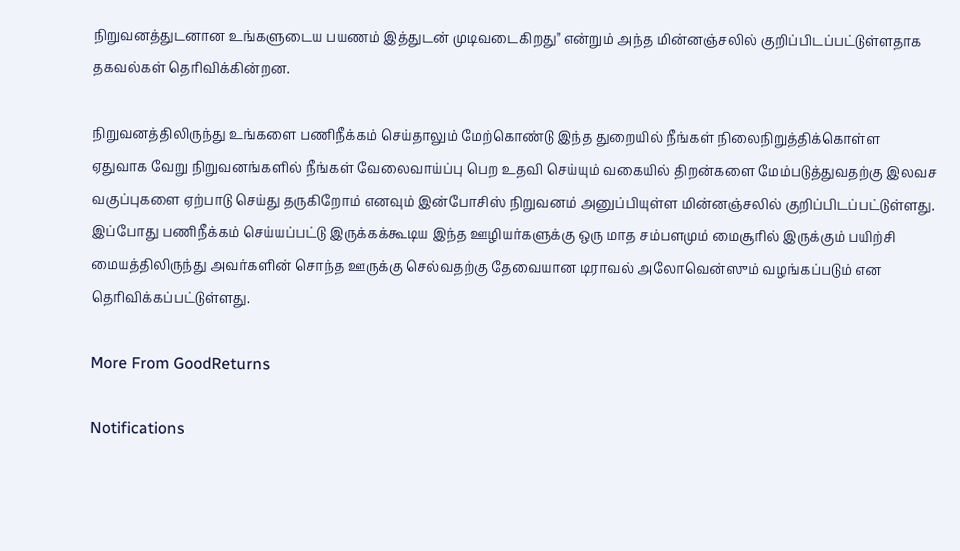நிறுவனத்துடனான உங்களுடைய பயணம் இத்துடன் முடிவடைகிறது" என்றும் அந்த மின்னஞ்சலில் குறிப்பிடப்பட்டுள்ளதாக தகவல்கள் தெரிவிக்கின்றன.

நிறுவனத்திலிருந்து உங்களை பணிநீக்கம் செய்தாலும் மேற்கொண்டு இந்த துறையில் நீங்கள் நிலைநிறுத்திக்கொள்ள ஏதுவாக வேறு நிறுவனங்களில் நீங்கள் வேலைவாய்ப்பு பெற உதவி செய்யும் வகையில் திறன்களை மேம்படுத்துவதற்கு இலவச வகுப்புகளை ஏற்பாடு செய்து தருகிறோம் எனவும் இன்போசிஸ் நிறுவனம் அனுப்பியுள்ள மின்னஞ்சலில் குறிப்பிடப்பட்டுள்ளது. இப்போது பணிநீக்கம் செய்யப்பட்டு இருக்கக்கூடிய இந்த ஊழியர்களுக்கு ஒரு மாத சம்பளமும் மைசூரில் இருக்கும் பயிற்சி மையத்திலிருந்து அவர்களின் சொந்த ஊருக்கு செல்வதற்கு தேவையான டிராவல் அலோவென்ஸும் வழங்கப்படும் என தெரிவிக்கப்பட்டுள்ளது.

More From GoodReturns

Notifications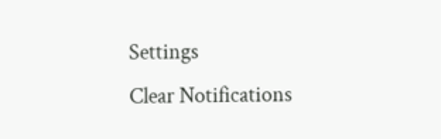Settings
Clear Notifications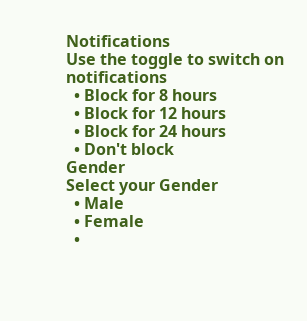Notifications
Use the toggle to switch on notifications
  • Block for 8 hours
  • Block for 12 hours
  • Block for 24 hours
  • Don't block
Gender
Select your Gender
  • Male
  • Female
  •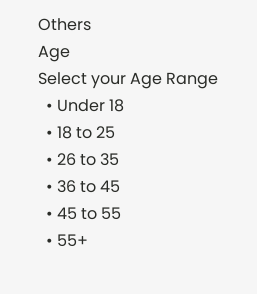Others
Age
Select your Age Range
  • Under 18
  • 18 to 25
  • 26 to 35
  • 36 to 45
  • 45 to 55
  • 55+